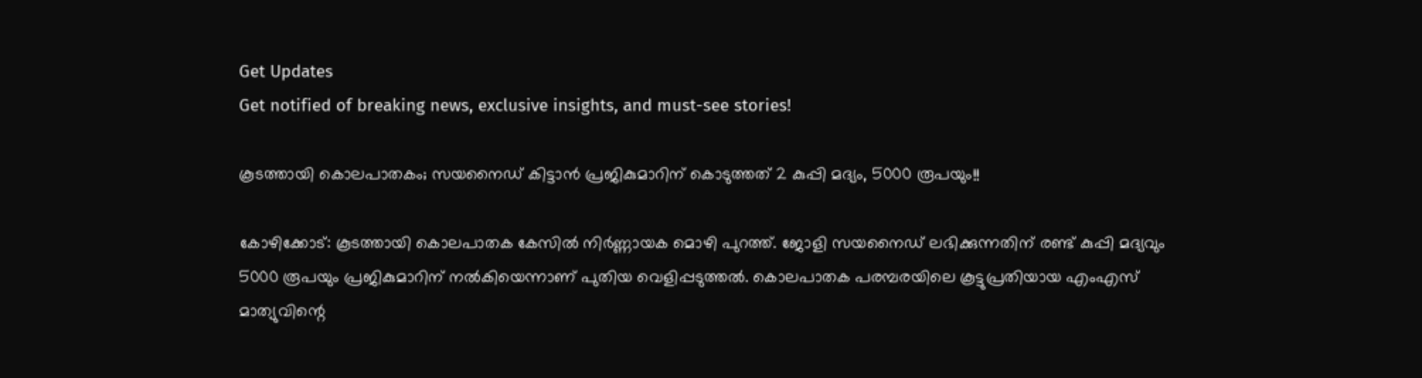Get Updates
Get notified of breaking news, exclusive insights, and must-see stories!

കൂടത്തായി കൊലപാതകം; സയനൈഡ് കിട്ടാൻ പ്രജികുമാറിന് കൊടുത്തത് 2 കുപ്പി മദ്യം, 5000 രൂപയും!!

കോഴിക്കോട്: കൂടത്തായി കൊലപാതക കേസിൽ നിർണ്ണായക മൊഴി പുറത്ത്. ജോളി സയനൈഡ് ലഭിക്കുന്നതിന് രണ്ട് കുപ്പി മദ്യവും 5000 രൂപയും പ്രജികുമാറിന് നൽകിയെന്നാണ് പുതിയ വെളിപ്പടുത്തൽ. കൊലപാതക പരമ്പരയിലെ കൂട്ടുപ്രതിയായ എംഎസ് മാത്യുവിന്റെ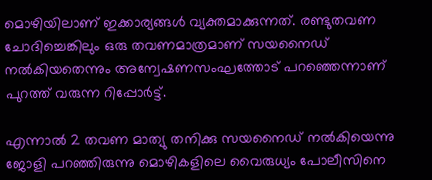മൊഴിയിലാണ് ഇക്കാര്യങ്ങൾ വ്യക്തമാക്കുന്നത്. രണ്ടുതവണ ചോദിച്ചെങ്കിലും ഒരു തവണമാത്രമാണ് സയനൈഡ് നൽകിയതെന്നും അന്വേഷണസംഘത്തോട് പറഞ്ഞെന്നാണ് പുറത്ത് വരുന്ന റിപ്പോർട്ട്.

എന്നാൽ 2 തവണ മാത്യു തനിക്കു സയനൈഡ് നൽകിയെന്നു ജോളി പറഞ്ഞിരുന്നു മൊഴികളിലെ വൈരുധ്യം പോലീസിനെ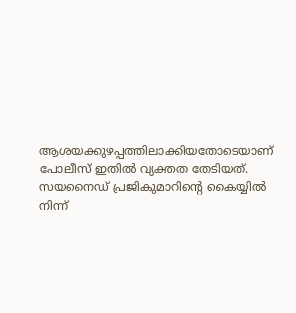ആശയക്കുഴപ്പത്തിലാക്കിയതോടെയാണ് പോലീസ് ഇതിൽ വ്യക്തത തേടിയത്. സയനൈഡ് പ്രജികുമാറിന്റെ കൈയ്യിൽ നിന്ന്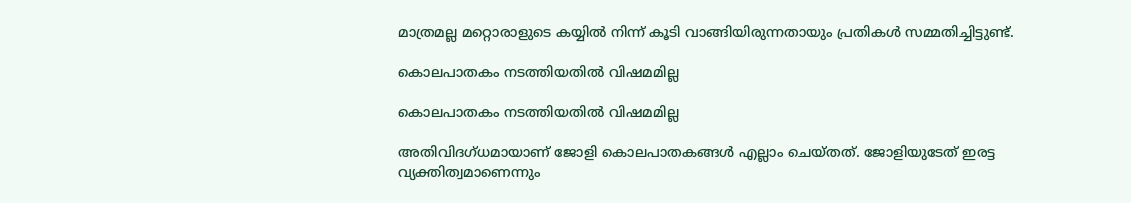മാത്രമല്ല മറ്റൊരാളുടെ കയ്യിൽ നിന്ന് കൂടി വാങ്ങിയിരുന്നതായും പ്രതികൾ സമ്മതിച്ചിട്ടുണ്ട്.

കൊലപാതകം നടത്തിയതിൽ വിഷമമില്ല

കൊലപാതകം നടത്തിയതിൽ വിഷമമില്ല

അതിവിദഗ്ധമായാണ് ജോളി കൊലപാതകങ്ങൾ എല്ലാം ചെയ്തത്. ജോളിയുടേത് ഇരട്ട വ്യക്തിത്വമാണെന്നും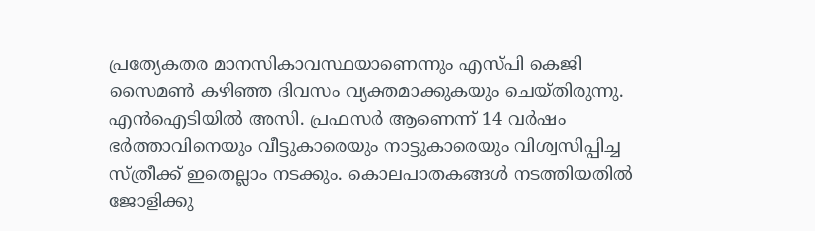പ്രത്യേകതര മാനസികാവസ്ഥയാണെന്നും എസ്പി കെജി സൈമൺ കഴിഞ്ഞ ദിവസം വ്യക്തമാക്കുകയും ചെയ്തിരുന്നു. എൻഐടിയിൽ അസി. പ്രഫസർ ആണെന്ന് 14 വർഷം ഭർത്താവിനെയും വീട്ടുകാരെയും നാട്ടുകാരെയും വിശ്വസിപ്പിച്ച സ്ത്രീക്ക് ഇതെല്ലാം നടക്കും. കൊലപാതകങ്ങൾ നടത്തിയതിൽ ജോളിക്കു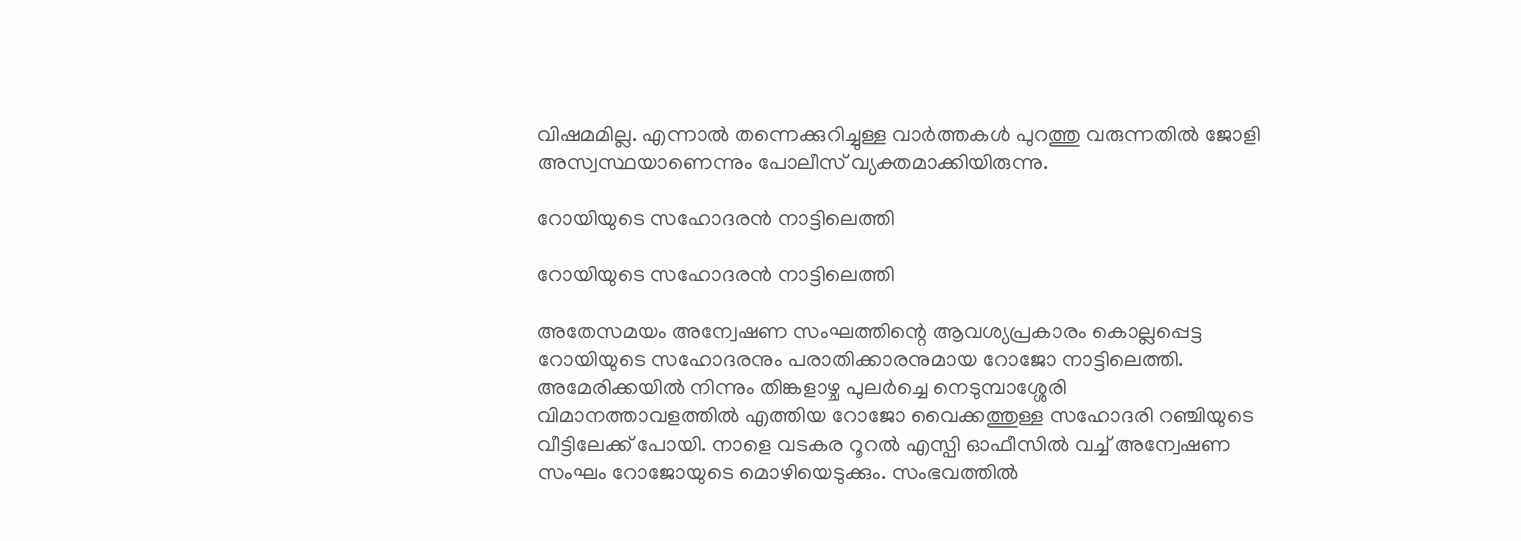വിഷമമില്ല. എന്നാൽ തന്നെക്കുറിച്ചുള്ള വാർത്തകൾ പുറത്തു വരുന്നതിൽ ജോളി അസ്വസ്ഥയാണെന്നും പോലീസ് വ്യക്തമാക്കിയിരുന്നു.

റോയിയുടെ സഹോദരൻ നാട്ടിലെത്തി

റോയിയുടെ സഹോദരൻ നാട്ടിലെത്തി

അതേസമയം അന്വേഷണ സംഘത്തിന്റെ ആവശ്യപ്രകാരം കൊല്ലപ്പെട്ട റോയിയുടെ സഹോദരനും പരാതിക്കാരനുമായ റോജോ നാട്ടിലെത്തി. അമേരിക്കയിൽ നിന്നും തിങ്കളാഴ്ച പുലർച്ചെ നെടുമ്പാശ്ശേരി വിമാനത്താവളത്തിൽ എത്തിയ റോജോ വൈക്കത്തുള്ള സഹോദരി റഞ്ചിയുടെ വീട്ടിലേക്ക് പോയി. നാളെ വടകര റൂറൽ എസ്പി ഓഫീസിൽ വച്ച് അന്വേഷണ സംഘം റോജോയുടെ മൊഴിയെടുക്കും. സംഭവത്തിൽ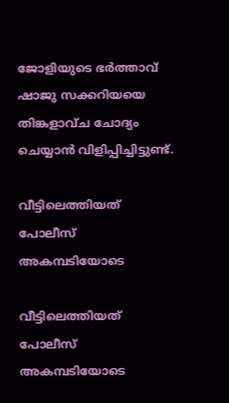ജോളിയുടെ ഭർത്താവ് ഷാജു സക്കറിയയെ തിങ്കളാവ്ച ചോദ്യം ചെയ്യാൻ വിളിപ്പിച്ചിട്ടുണ്ട്.

വീട്ടിലെത്തിയത് പോലീസ് അകമ്പടിയോടെ

വീട്ടിലെത്തിയത് പോലീസ് അകമ്പടിയോടെ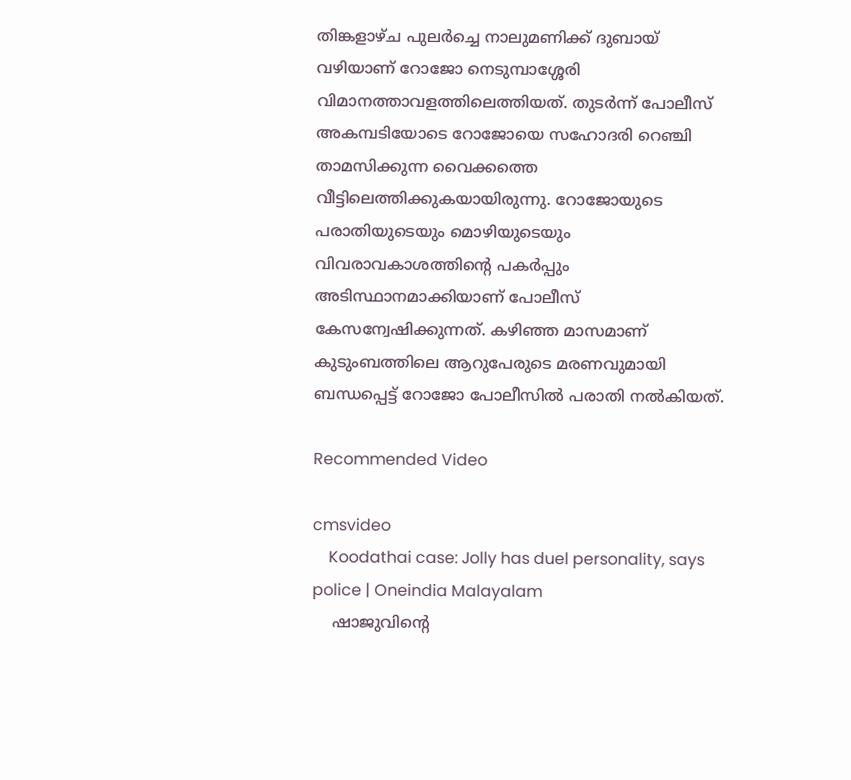തിങ്കളാഴ്ച പുലര്‍ച്ചെ നാലുമണിക്ക് ദുബായ് വഴിയാണ് റോജോ നെടുമ്പാശ്ശേരി വിമാനത്താവളത്തിലെത്തിയത്. തുടര്‍ന്ന് പോലീസ് അകമ്പടിയോടെ റോജോയെ സഹോദരി റെഞ്ചി താമസിക്കുന്ന വൈക്കത്തെ വീട്ടിലെത്തിക്കുകയായിരുന്നു. റോജോയുടെ പരാതിയുടെയും മൊഴിയുടെയും വിവരാവകാശത്തിന്റെ പകര്‍പ്പും അടിസ്ഥാനമാക്കിയാണ് പോലീസ് കേസന്വേഷിക്കുന്നത്. കഴിഞ്ഞ മാസമാണ് കുടുംബത്തിലെ ആറുപേരുടെ മരണവുമായി ബന്ധപ്പെട്ട് റോജോ പോലീസില്‍ പരാതി നല്‍കിയത്.

Recommended Video

cmsvideo
    Koodathai case: Jolly has duel personality, says police | Oneindia Malayalam
    ഷാജുവിന്റെ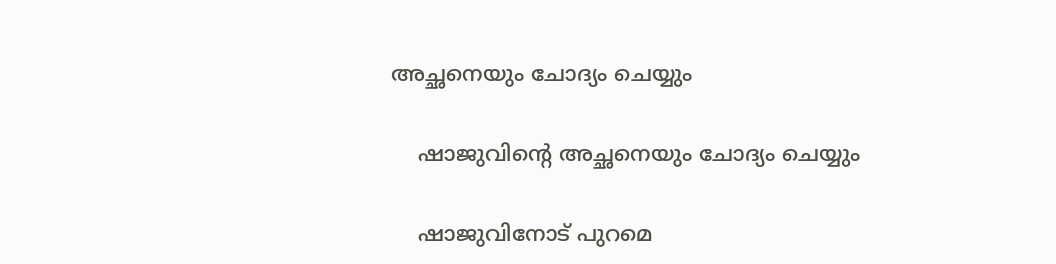അച്ഛനെയും ചോദ്യം ചെയ്യും

    ഷാജുവിന്റെ അച്ഛനെയും ചോദ്യം ചെയ്യും

    ഷാജുവിനോട് പുറമെ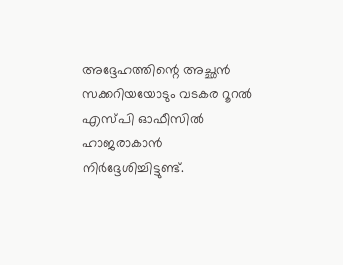അദ്ദേഹത്തിന്റെ അച്ഛന്‍ സക്കറിയയോടും വടകര റൂറല്‍ എസ്പി ഓഫീസില്‍ ഹാജരാകാന്‍ നിര്‍ദ്ദേശിച്ചിട്ടുണ്ട്.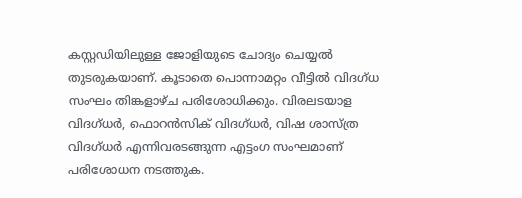കസ്റ്റഡിയിലുള്ള ജോളിയുടെ ചോദ്യം ചെയ്യൽ തുടരുകയാണ്. കൂടാതെ പൊന്നാമറ്റം വീട്ടില്‍ വിദഗ്ധ സംഘം തിങ്കളാഴ്ച പരിശോധിക്കും. വിരലടയാള വിദഗ്ധര്‍, ഫൊറന്‍സിക് വിദഗ്ധര്‍, വിഷ ശാസ്ത്ര വിദഗ്ധര്‍ എന്നിവരടങ്ങുന്ന എട്ടംഗ സംഘമാണ് പരിശോധന നടത്തുക.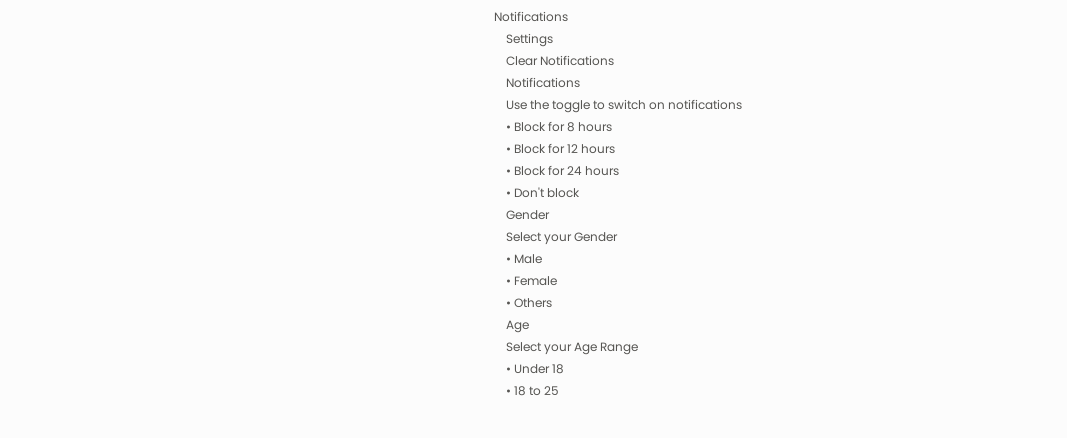Notifications
    Settings
    Clear Notifications
    Notifications
    Use the toggle to switch on notifications
    • Block for 8 hours
    • Block for 12 hours
    • Block for 24 hours
    • Don't block
    Gender
    Select your Gender
    • Male
    • Female
    • Others
    Age
    Select your Age Range
    • Under 18
    • 18 to 25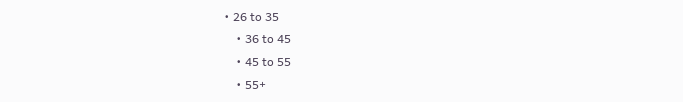• 26 to 35
    • 36 to 45
    • 45 to 55
    • 55+